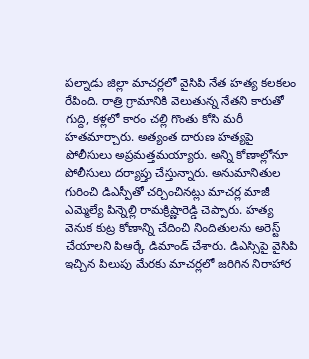పల్నాడు జిల్లా మాచర్లలో వైసిపి నేత హత్య కలకలం రేపింది. రాత్రి గ్రామానికి వెలుతున్న నేతని కారుతో గుద్ది, కళ్లలో కారం చల్లి గొంతు కోసి మరీ హతమార్చారు. అత్యంత దారుణ హత్యపై పోలీసులు అప్రమత్తమయ్యారు. అన్ని కోణాల్లోనూ పోలీసులు దర్యాప్తు చేస్తున్నారు. అనుమానితుల గురించి డిఎస్పీతో చర్చించినట్లు మాచర్ల మాజీ ఎమ్మెల్యే పిన్నెల్లి రామక్రిష్ణారెడ్డి చెప్పారు. హత్య వెనుక కుట్ర కోణాన్ని చేదించి నిందితులను అరెస్ట్ చేయాలని పిఆర్కే డిమాండ్ చేశారు. డిఎస్సిపై వైసిపి ఇచ్చిన పిలుపు మేరకు మాచర్లలో జరిగిన నిరాహార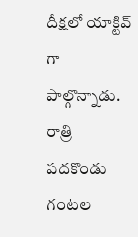దీక్షలో యాక్టివ్ గా పాల్గొన్నాడు. రాత్రి పదకొండు గంటల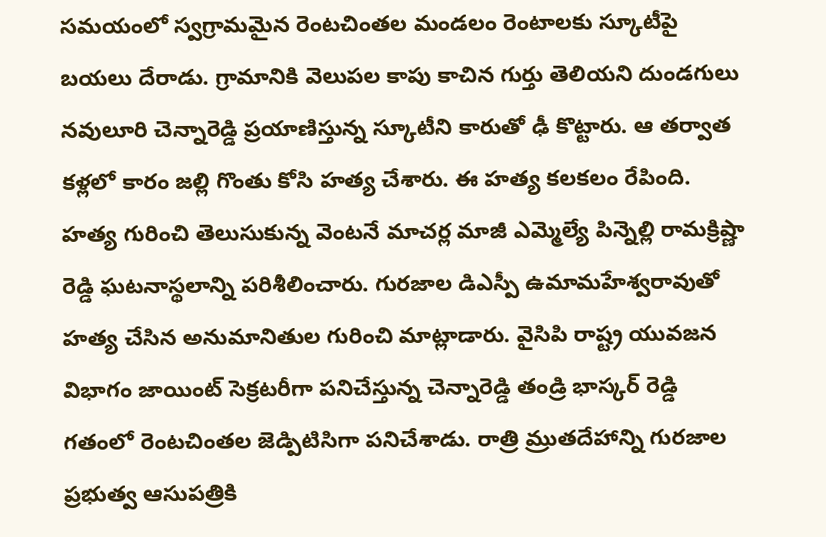సమయంలో స్వగ్రామమైన రెంటచింతల మండలం రెంటాలకు స్కూటీపై బయలు దేరాడు. గ్రామానికి వెలుపల కాపు కాచిన గుర్తు తెలియని దుండగులు నవులూరి చెన్నారెడ్డి ప్రయాణిస్తున్న స్కూటీని కారుతో ఢీ కొట్టారు. ఆ తర్వాత కళ్లలో కారం జల్లి గొంతు కోసి హత్య చేశారు. ఈ హత్య కలకలం రేపింది. హత్య గురించి తెలుసుకున్న వెంటనే మాచర్ల మాజీ ఎమ్మెల్యే పిన్నెల్లి రామక్రిష్ణా రెడ్డి ఘటనాస్థలాన్ని పరిశీలించారు. గురజాల డిఎస్పీ ఉమామహేశ్వరావుతో హత్య చేసిన అనుమానితుల గురించి మాట్లాడారు. వైసిపి రాష్ట్ర యువజన విభాగం జాయింట్ సెక్రటరీగా పనిచేస్తున్న చెన్నారెడ్డి తండ్రి భాస్కర్ రెడ్డి గతంలో రెంటచింతల జెడ్పిటిసిగా పనిచేశాడు. రాత్రి మ్రుతదేహాన్ని గురజాల ప్రభుత్వ ఆసుపత్రికి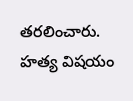తరలించారు. హత్య విషయం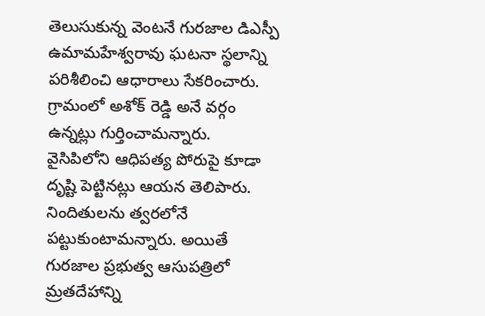తెలుసుకున్న వెంటనే గురజాల డిఎస్పీ ఉమామహేశ్వరావు ఘటనా స్థలాన్ని పరిశీలించి ఆధారాలు సేకరించారు. గ్రామంలో అశోక్ రెడ్డి అనే వర్గం ఉన్నట్లు గుర్తించామన్నారు. వైసిపిలోని ఆధిపత్య పోరుపై కూడా దృష్టి పెట్టినట్లు ఆయన తెలిపారు. నిందితులను త్వరలోనే పట్టుకుంటామన్నారు. అయితే గురజాల ప్రభుత్వ ఆసుపత్రిలో మ్రతదేహాన్ని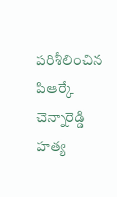పరిశీలించిన పిఆర్కే చెన్నారెడ్డి హత్య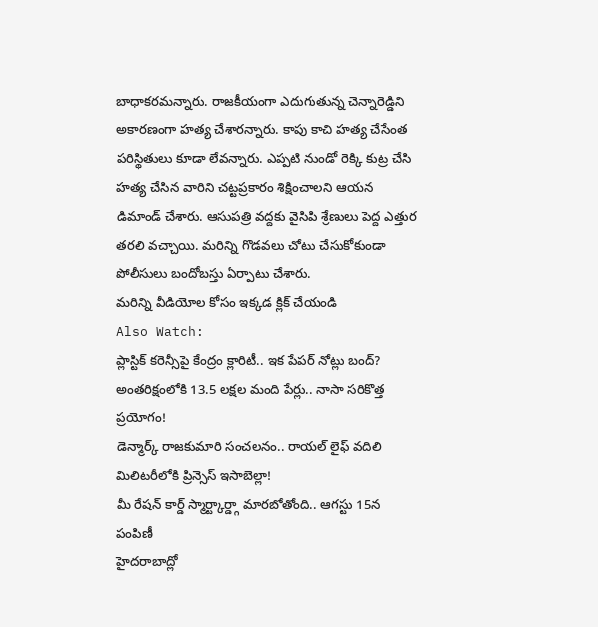బాధాకరమన్నారు. రాజకీయంగా ఎదుగుతున్న చెన్నారెడ్డిని అకారణంగా హత్య చేశారన్నారు. కాపు కాచి హత్య చేసేంత పరిస్థితులు కూడా లేవన్నారు. ఎప్పటి నుండో రెక్కి కుట్ర చేసి హత్య చేసిన వారిని చట్టప్రకారం శిక్షించాలని ఆయన డిమాండ్ చేశారు. ఆసుపత్రి వద్దకు వైసిపి శ్రేణులు పెద్ద ఎత్తుర తరలి వచ్చాయి. మరిన్ని గొడవలు చోటు చేసుకోకుండా పోలీసులు బందోబస్తు ఏర్పాటు చేశారు.
మరిన్ని వీడియోల కోసం ఇక్కడ క్లిక్ చేయండి
Also Watch:
ప్లాస్టిక్ కరెన్సీపై కేంద్రం క్లారిటీ.. ఇక పేపర్ నోట్లు బంద్?
అంతరిక్షంలోకి 13.5 లక్షల మంది పేర్లు.. నాసా సరికొత్త ప్రయోగం!
డెన్మార్క్ రాజకుమారి సంచలనం.. రాయల్ లైఫ్ వదిలి మిలిటరీలోకి ప్రిన్సెస్ ఇసాబెల్లా!
మీ రేషన్ కార్డ్ స్మార్ట్కార్డ్గా మారబోతోంది.. ఆగస్టు 15న పంపిణీ
హైదరాబాద్లో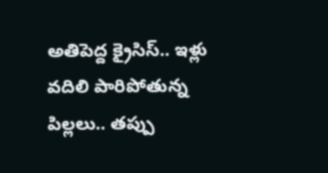అతిపెద్ద క్రైసిస్.. ఇళ్లు వదిలి పారిపోతున్న పిల్లలు.. తప్పు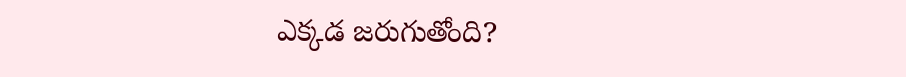ఎక్కడ జరుగుతోంది?